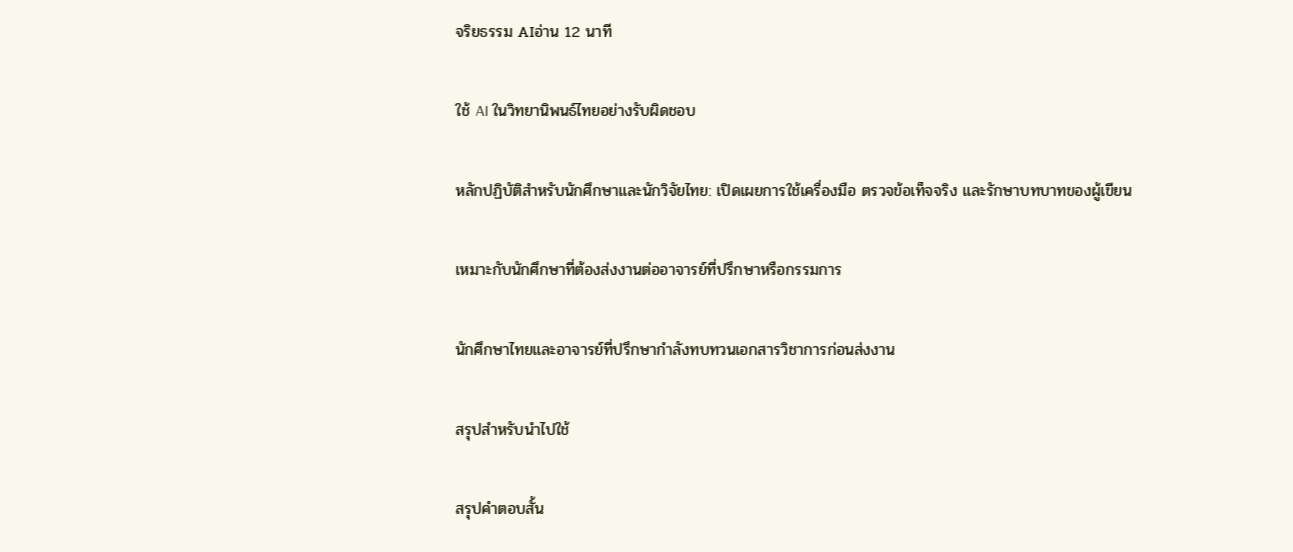จริยธรรม AIอ่าน 12 นาที

ใช้ AI ในวิทยานิพนธ์ไทยอย่างรับผิดชอบ

หลักปฏิบัติสำหรับนักศึกษาและนักวิจัยไทย: เปิดเผยการใช้เครื่องมือ ตรวจข้อเท็จจริง และรักษาบทบาทของผู้เขียน

เหมาะกับนักศึกษาที่ต้องส่งงานต่ออาจารย์ที่ปรึกษาหรือกรรมการ

นักศึกษาไทยและอาจารย์ที่ปรึกษากำลังทบทวนเอกสารวิชาการก่อนส่งงาน

สรุปสำหรับนำไปใช้

สรุปคำตอบสั้น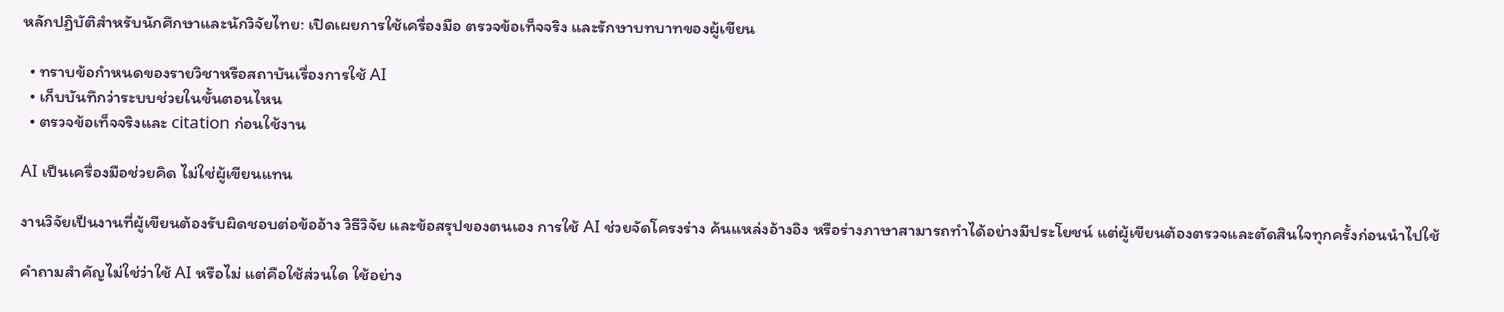หลักปฏิบัติสำหรับนักศึกษาและนักวิจัยไทย: เปิดเผยการใช้เครื่องมือ ตรวจข้อเท็จจริง และรักษาบทบาทของผู้เขียน

  • ทราบข้อกำหนดของรายวิชาหรือสถาบันเรื่องการใช้ AI
  • เก็บบันทึกว่าระบบช่วยในขั้นตอนไหน
  • ตรวจข้อเท็จจริงและ citation ก่อนใช้งาน

AI เป็นเครื่องมือช่วยคิด ไม่ใช่ผู้เขียนแทน

งานวิจัยเป็นงานที่ผู้เขียนต้องรับผิดชอบต่อข้ออ้าง วิธีวิจัย และข้อสรุปของตนเอง การใช้ AI ช่วยจัดโครงร่าง ค้นแหล่งอ้างอิง หรือร่างภาษาสามารถทำได้อย่างมีประโยชน์ แต่ผู้เขียนต้องตรวจและตัดสินใจทุกครั้งก่อนนำไปใช้

คำถามสำคัญไม่ใช่ว่าใช้ AI หรือไม่ แต่คือใช้ส่วนใด ใช้อย่าง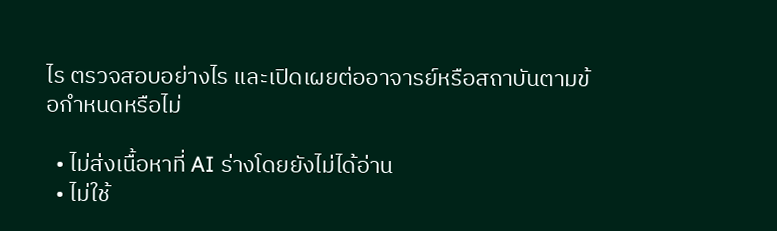ไร ตรวจสอบอย่างไร และเปิดเผยต่ออาจารย์หรือสถาบันตามข้อกำหนดหรือไม่

  • ไม่ส่งเนื้อหาที่ AI ร่างโดยยังไม่ได้อ่าน
  • ไม่ใช้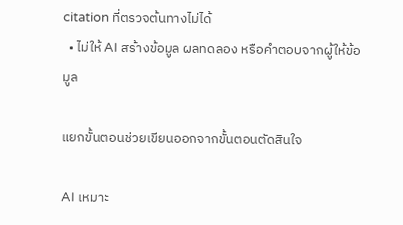citation ที่ตรวจต้นทางไม่ได้
  • ไม่ให้ AI สร้างข้อมูล ผลทดลอง หรือคำตอบจากผู้ให้ข้อมูล

แยกขั้นตอนช่วยเขียนออกจากขั้นตอนตัดสินใจ

AI เหมาะ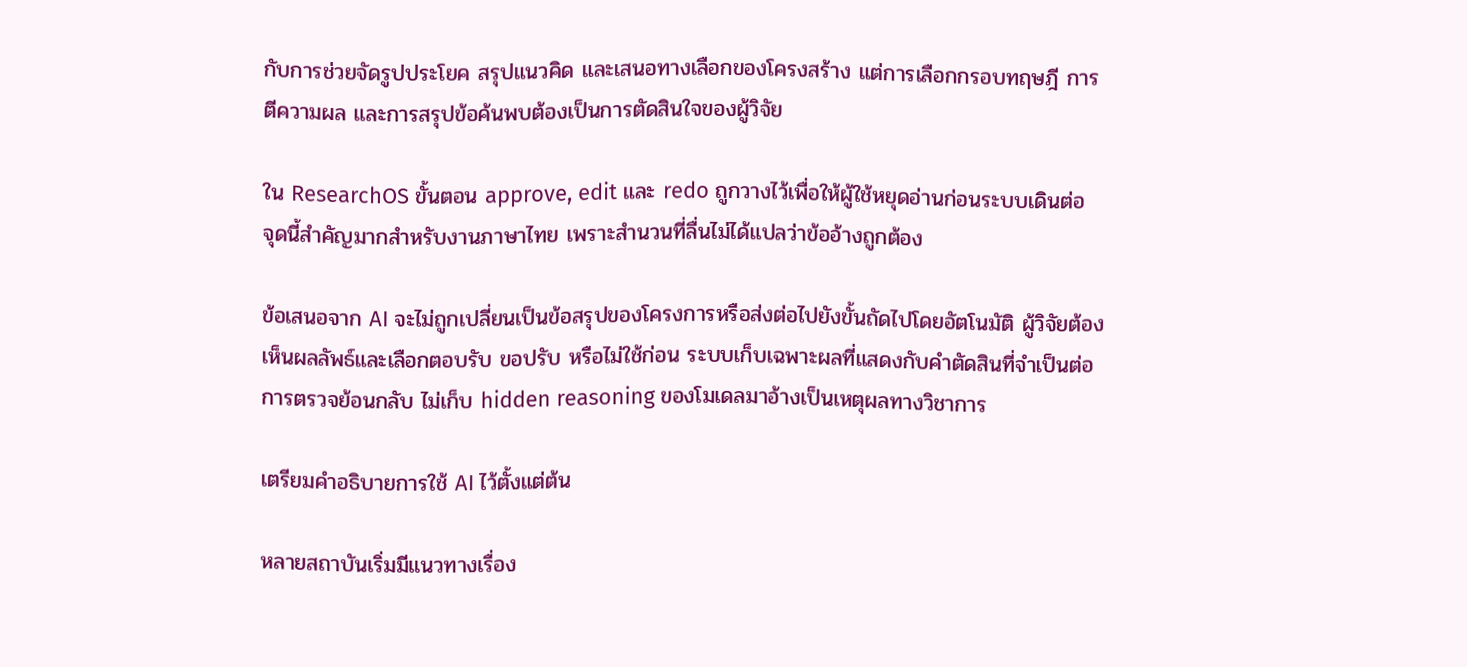กับการช่วยจัดรูปประโยค สรุปแนวคิด และเสนอทางเลือกของโครงสร้าง แต่การเลือกกรอบทฤษฎี การตีความผล และการสรุปข้อค้นพบต้องเป็นการตัดสินใจของผู้วิจัย

ใน ResearchOS ขั้นตอน approve, edit และ redo ถูกวางไว้เพื่อให้ผู้ใช้หยุดอ่านก่อนระบบเดินต่อ จุดนี้สำคัญมากสำหรับงานภาษาไทย เพราะสำนวนที่ลื่นไม่ได้แปลว่าข้ออ้างถูกต้อง

ข้อเสนอจาก AI จะไม่ถูกเปลี่ยนเป็นข้อสรุปของโครงการหรือส่งต่อไปยังขั้นถัดไปโดยอัตโนมัติ ผู้วิจัยต้องเห็นผลลัพธ์และเลือกตอบรับ ขอปรับ หรือไม่ใช้ก่อน ระบบเก็บเฉพาะผลที่แสดงกับคำตัดสินที่จำเป็นต่อการตรวจย้อนกลับ ไม่เก็บ hidden reasoning ของโมเดลมาอ้างเป็นเหตุผลทางวิชาการ

เตรียมคำอธิบายการใช้ AI ไว้ตั้งแต่ต้น

หลายสถาบันเริ่มมีแนวทางเรื่อง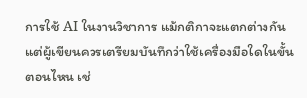การใช้ AI ในงานวิชาการ แม้กติกาจะแตกต่างกัน แต่ผู้เขียนควรเตรียมบันทึกว่าใช้เครื่องมือใดในขั้นตอนไหน เช่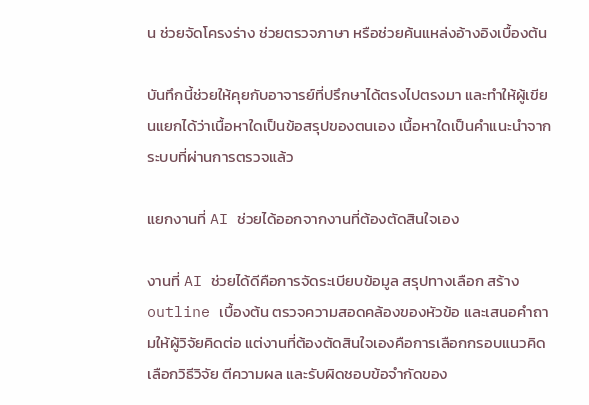น ช่วยจัดโครงร่าง ช่วยตรวจภาษา หรือช่วยค้นแหล่งอ้างอิงเบื้องต้น

บันทึกนี้ช่วยให้คุยกับอาจารย์ที่ปรึกษาได้ตรงไปตรงมา และทำให้ผู้เขียนแยกได้ว่าเนื้อหาใดเป็นข้อสรุปของตนเอง เนื้อหาใดเป็นคำแนะนำจากระบบที่ผ่านการตรวจแล้ว

แยกงานที่ AI ช่วยได้ออกจากงานที่ต้องตัดสินใจเอง

งานที่ AI ช่วยได้ดีคือการจัดระเบียบข้อมูล สรุปทางเลือก สร้าง outline เบื้องต้น ตรวจความสอดคล้องของหัวข้อ และเสนอคำถามให้ผู้วิจัยคิดต่อ แต่งานที่ต้องตัดสินใจเองคือการเลือกกรอบแนวคิด เลือกวิธีวิจัย ตีความผล และรับผิดชอบข้อจำกัดของ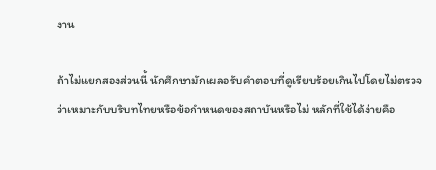งาน

ถ้าไม่แยกสองส่วนนี้ นักศึกษามักเผลอรับคำตอบที่ดูเรียบร้อยเกินไปโดยไม่ตรวจว่าเหมาะกับบริบทไทยหรือข้อกำหนดของสถาบันหรือไม่ หลักที่ใช้ได้ง่ายคือ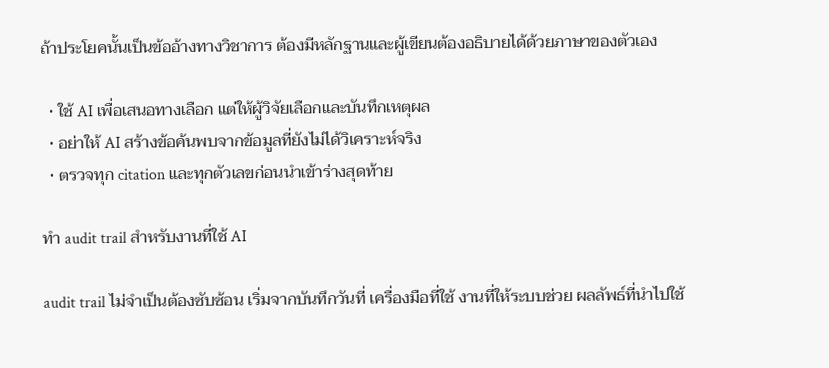ถ้าประโยคนั้นเป็นข้ออ้างทางวิชาการ ต้องมีหลักฐานและผู้เขียนต้องอธิบายได้ด้วยภาษาของตัวเอง

  • ใช้ AI เพื่อเสนอทางเลือก แต่ให้ผู้วิจัยเลือกและบันทึกเหตุผล
  • อย่าให้ AI สร้างข้อค้นพบจากข้อมูลที่ยังไม่ได้วิเคราะห์จริง
  • ตรวจทุก citation และทุกตัวเลขก่อนนำเข้าร่างสุดท้าย

ทำ audit trail สำหรับงานที่ใช้ AI

audit trail ไม่จำเป็นต้องซับซ้อน เริ่มจากบันทึกวันที่ เครื่องมือที่ใช้ งานที่ให้ระบบช่วย ผลลัพธ์ที่นำไปใช้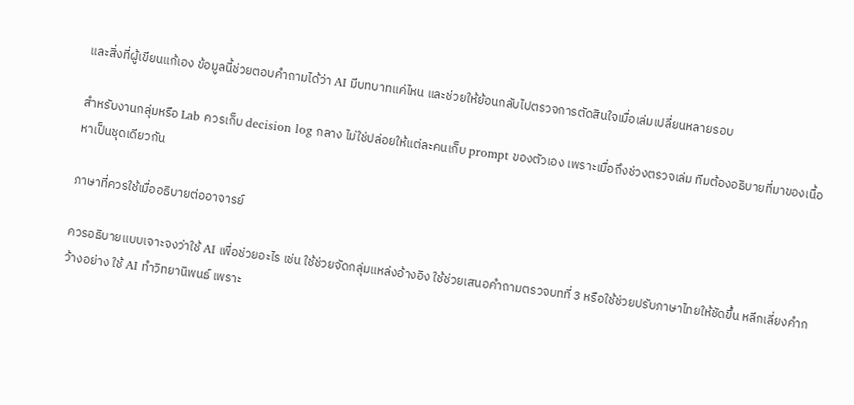และสิ่งที่ผู้เขียนแก้เอง ข้อมูลนี้ช่วยตอบคำถามได้ว่า AI มีบทบาทแค่ไหน และช่วยให้ย้อนกลับไปตรวจการตัดสินใจเมื่อเล่มเปลี่ยนหลายรอบ

สำหรับงานกลุ่มหรือ Lab ควรเก็บ decision log กลาง ไม่ใช่ปล่อยให้แต่ละคนเก็บ prompt ของตัวเอง เพราะเมื่อถึงช่วงตรวจเล่ม ทีมต้องอธิบายที่มาของเนื้อหาเป็นชุดเดียวกัน

ภาษาที่ควรใช้เมื่ออธิบายต่ออาจารย์

ควรอธิบายแบบเจาะจงว่าใช้ AI เพื่อช่วยอะไร เช่น ใช้ช่วยจัดกลุ่มแหล่งอ้างอิง ใช้ช่วยเสนอคำถามตรวจบทที่ 3 หรือใช้ช่วยปรับภาษาไทยให้ชัดขึ้น หลีกเลี่ยงคำกว้างอย่าง ใช้ AI ทำวิทยานิพนธ์ เพราะ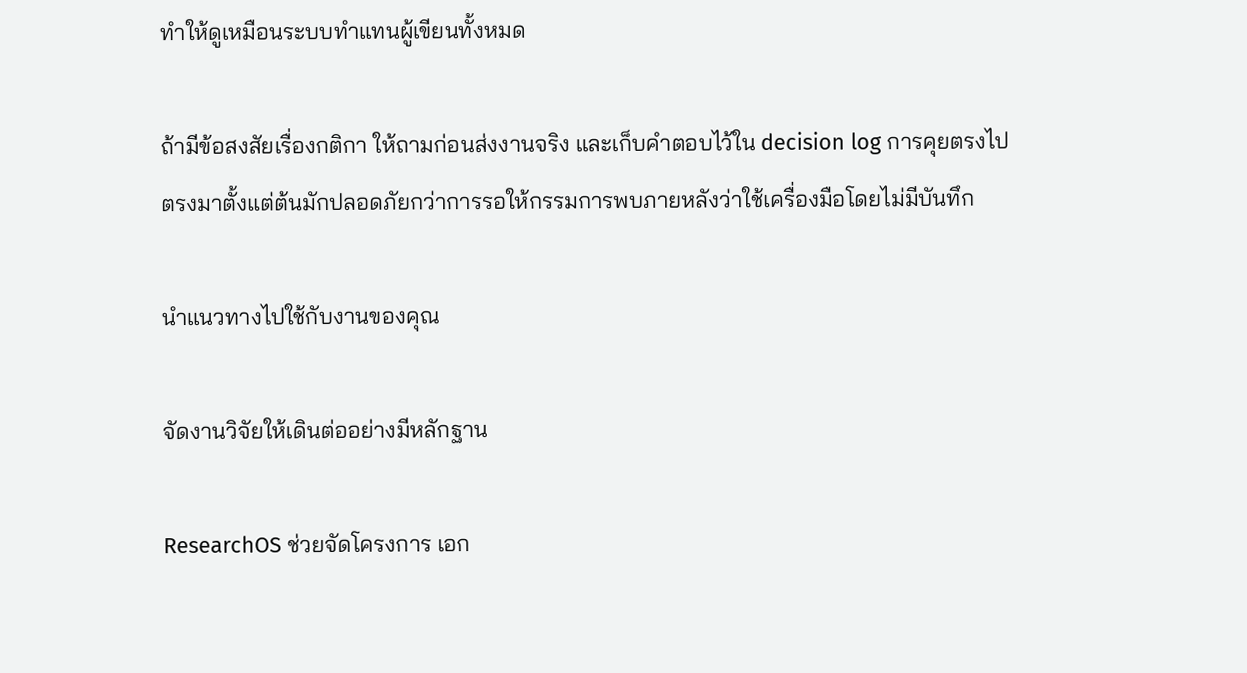ทำให้ดูเหมือนระบบทำแทนผู้เขียนทั้งหมด

ถ้ามีข้อสงสัยเรื่องกติกา ให้ถามก่อนส่งงานจริง และเก็บคำตอบไว้ใน decision log การคุยตรงไปตรงมาตั้งแต่ต้นมักปลอดภัยกว่าการรอให้กรรมการพบภายหลังว่าใช้เครื่องมือโดยไม่มีบันทึก

นำแนวทางไปใช้กับงานของคุณ

จัดงานวิจัยให้เดินต่ออย่างมีหลักฐาน

ResearchOS ช่วยจัดโครงการ เอก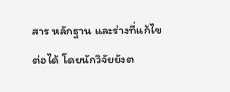สาร หลักฐาน และร่างที่แก้ไขต่อได้ โดยนักวิจัยยังต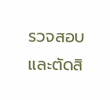รวจสอบและตัดสิ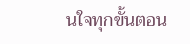นใจทุกขั้นตอน